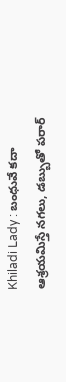Khiladi Lady : బంధువే కదా ఆశ్రయమిస్తే నగలు, డబ్బుతో పరార్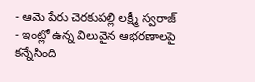- ఆమె పేరు చెరకుపల్లి లక్ష్మీ స్వరాజ్
- ఇంట్లో ఉన్న విలువైన ఆభరణాలపై కన్నేసింది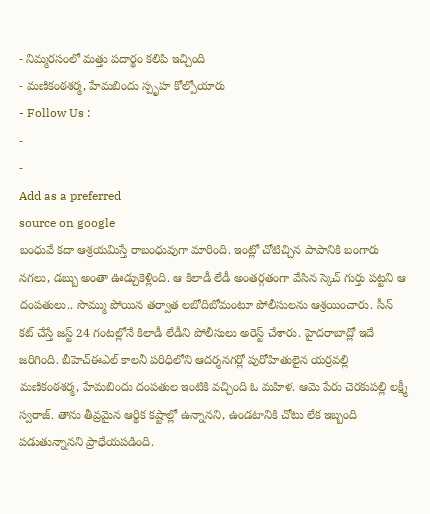- నిమ్మరసంలో మత్తు పదార్థం కలిపి ఇచ్చింది
- మణికంఠశర్మ, హేమబిందు స్పృహ కోల్పోయారు
- Follow Us :
-
-
Add as a preferred
source on google
బంధువే కదా ఆశ్రయమిస్తే రాబంధువుగా మారింది. ఇంట్లో చోటిచ్చిన పాపానికి బంగారు నగలు, డబ్బు అంతా ఊడ్చుకెళ్లింది. ఆ కిలాడీ లేడీ అంతర్గతంగా వేసిన స్కెచ్ గుర్తు పట్టని ఆ దంపతులు.. సొమ్ము పోయిన తర్వాత లబోదిబోమంటూ పోలీసులను ఆశ్రయించారు. సీన్ కట్ చేస్తే జస్ట్ 24 గంటల్లోనే కిలాడీ లేడీని పోలీసులు అరెస్ట్ చేశారు. హైదరాబాద్లో ఇదే జరిగింది. బీహెచ్ఈఎల్ కాలనీ పరిధిలోని ఆదర్శనగర్లో పురోహితులైన యర్రవల్లి మణికంఠశర్మ, హేమబిందు దంపతుల ఇంటికి వచ్చింది ఓ మహిళ. ఆమె పేరు చెరకుపల్లి లక్ష్మీ స్వరాజ్. తాను తీవ్రమైన ఆర్థిక కష్టాల్లో ఉన్నానని, ఉండటానికి చోటు లేక ఇబ్బంది పడుతున్నానని ప్రాధేయపడింది.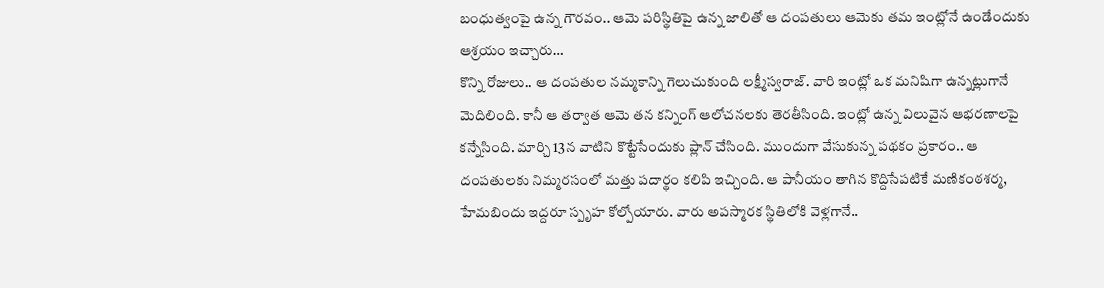బంధుత్వంపై ఉన్న గౌరవం.. ఆమె పరిస్థితిపై ఉన్న జాలితో ఆ దంపతులు ఆమెకు తమ ఇంట్లోనే ఉండేందుకు ఆశ్రయం ఇచ్చారు…
కొన్ని రోజులు.. ఆ దంపతుల నమ్మకాన్ని గెలుచుకుంది లక్ష్మీస్వరాజ్. వారి ఇంట్లో ఒక మనిషిగా ఉన్నట్లుగానే మెదిలింది. కానీ ఆ తర్వాత ఆమె తన కన్నింగ్ ఆలోచనలకు తెరతీసింది. ఇంట్లో ఉన్న విలువైన ఆభరణాలపై కన్నేసింది. మార్చి 13న వాటిని కొట్టేసేందుకు ప్లాన్ చేసింది. ముందుగా వేసుకున్న పథకం ప్రకారం.. ఆ దంపతులకు నిమ్మరసంలో మత్తు పదార్థం కలిపి ఇచ్చింది. ఆ పానీయం తాగిన కొద్దిసేపటికే మణికంఠశర్మ, హేమబిందు ఇద్దరూ స్పృహ కోల్పోయారు. వారు అపస్మారక స్థితిలోకి వెళ్లగానే..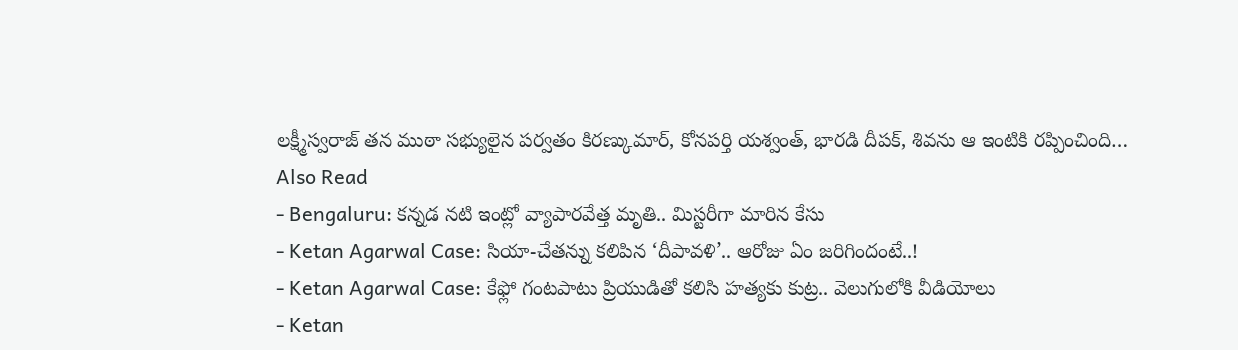లక్ష్మీస్వరాజ్ తన ముఠా సభ్యులైన పర్వతం కిరణ్కుమార్, కోనపర్తి యశ్వంత్, భారడి దీపక్, శివను ఆ ఇంటికి రప్పించింది…
Also Read
- Bengaluru: కన్నడ నటి ఇంట్లో వ్యాపారవేత్త మృతి.. మిస్టరీగా మారిన కేసు
- Ketan Agarwal Case: సియా-చేతన్ను కలిపిన ‘దీపావళి’.. ఆరోజు ఏం జరిగిందంటే..!
- Ketan Agarwal Case: కేఫ్లో గంటపాటు ప్రియుడితో కలిసి హత్యకు కుట్ర.. వెలుగులోకి వీడియోలు
- Ketan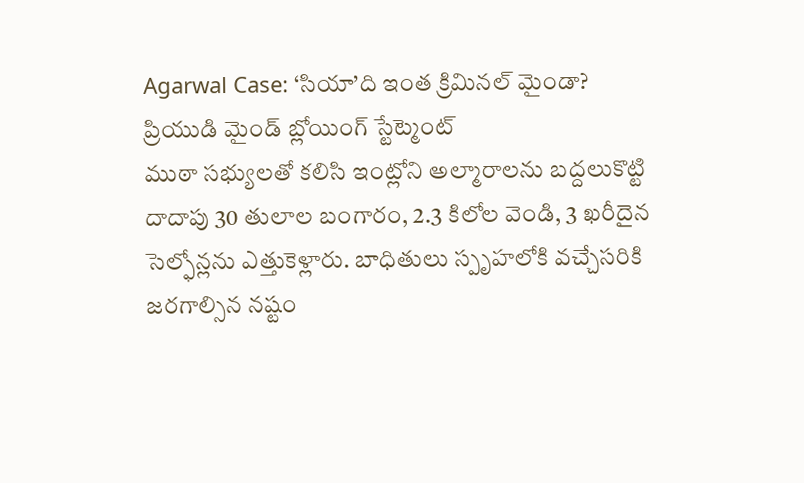Agarwal Case: ‘సియా’ది ఇంత క్రిమినల్ మైండా? ప్రియుడి మైండ్ బ్లోయింగ్ స్టేట్మెంట్
ముఠా సభ్యులతో కలిసి ఇంట్లోని అల్మారాలను బద్దలుకొట్టి దాదాపు 30 తులాల బంగారం, 2.3 కిలోల వెండి, 3 ఖరీదైన సెల్ఫోన్లను ఎత్తుకెళ్లారు. బాధితులు స్పృహలోకి వచ్చేసరికి జరగాల్సిన నష్టం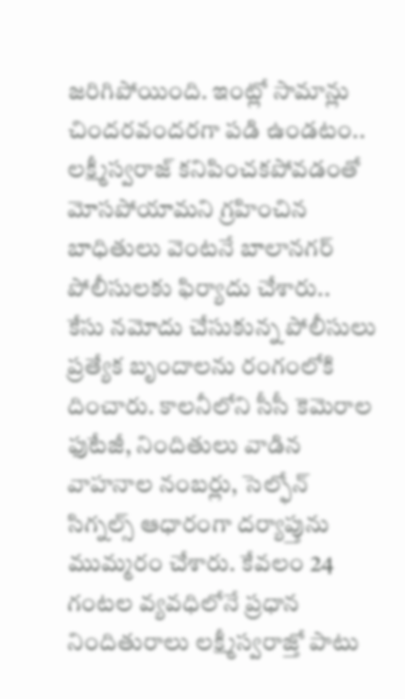జరిగిపోయింది. ఇంట్లో సామాన్లు చిందరవందరగా పడి ఉండటం.. లక్ష్మీస్వరాజ్ కనిపించకపోవడంతో మోసపోయామని గ్రహించిన బాధితులు వెంటనే బాలానగర్ పోలీసులకు ఫిర్యాదు చేశారు..
కేసు నమోదు చేసుకున్న పోలీసులు ప్రత్యేక బృందాలను రంగంలోకి దించారు. కాలనీలోని సీసీ కెమెరాల ఫుటేజీ, నిందితులు వాడిన వాహనాల నంబర్లు, సెల్ఫోన్ సిగ్నల్స్ ఆధారంగా దర్యాప్తును ముమ్మరం చేశారు. కేవలం 24 గంటల వ్యవధిలోనే ప్రధాన నిందితురాలు లక్ష్మీస్వరాజ్తో పాటు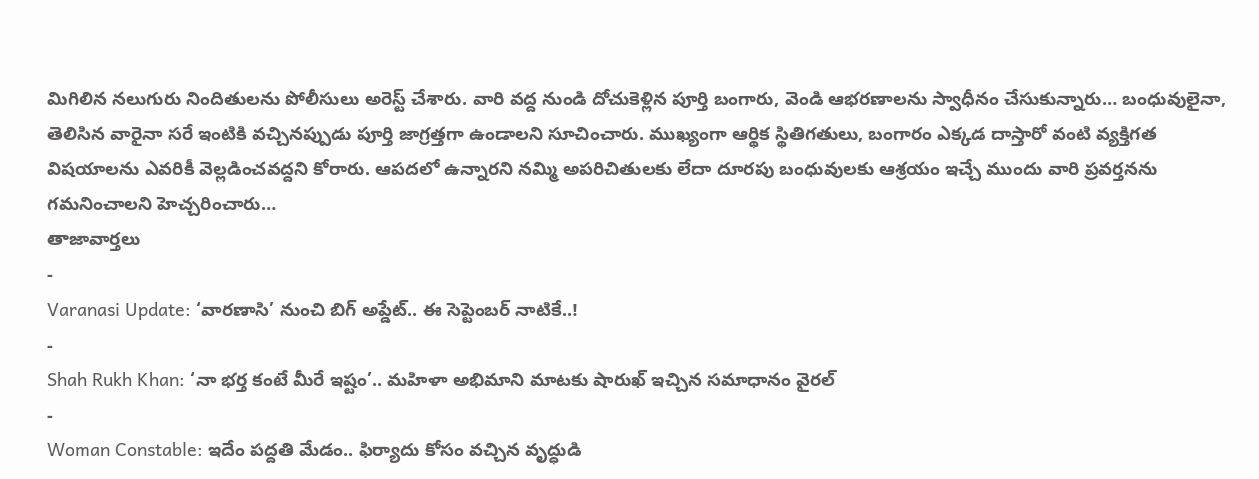మిగిలిన నలుగురు నిందితులను పోలీసులు అరెస్ట్ చేశారు. వారి వద్ద నుండి దోచుకెళ్లిన పూర్తి బంగారు, వెండి ఆభరణాలను స్వాధీనం చేసుకున్నారు… బంధువులైనా, తెలిసిన వారైనా సరే ఇంటికి వచ్చినప్పుడు పూర్తి జాగ్రత్తగా ఉండాలని సూచించారు. ముఖ్యంగా ఆర్థిక స్థితిగతులు, బంగారం ఎక్కడ దాస్తారో వంటి వ్యక్తిగత విషయాలను ఎవరికీ వెల్లడించవద్దని కోరారు. ఆపదలో ఉన్నారని నమ్మి అపరిచితులకు లేదా దూరపు బంధువులకు ఆశ్రయం ఇచ్చే ముందు వారి ప్రవర్తనను గమనించాలని హెచ్చరించారు…
తాజావార్తలు
-
Varanasi Update: ‘వారణాసి’ నుంచి బిగ్ అప్డేట్.. ఈ సెప్టెంబర్ నాటికే..!
-
Shah Rukh Khan: ‘నా భర్త కంటే మీరే ఇష్టం’.. మహిళా అభిమాని మాటకు షారుఖ్ ఇచ్చిన సమాధానం వైరల్
-
Woman Constable: ఇదేం పద్దతి మేడం.. ఫిర్యాదు కోసం వచ్చిన వృద్ధుడి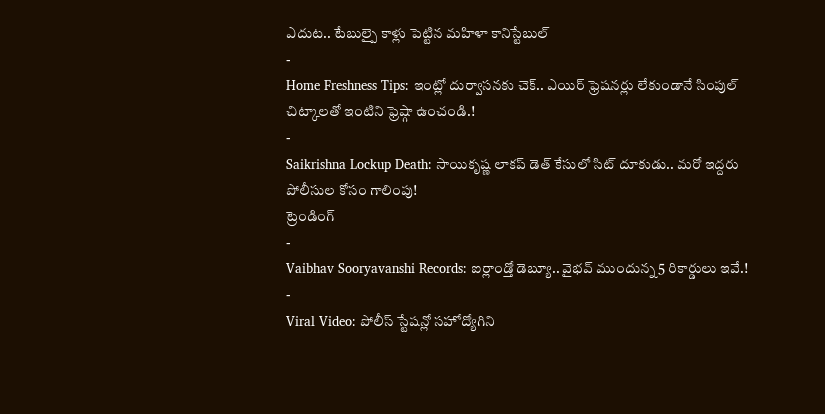ఎదుట.. టేబుల్పై కాళ్లు పెట్టిన మహిళా కానిస్టేబుల్
-
Home Freshness Tips: ఇంట్లో దుర్వాసనకు చెక్.. ఎయిర్ ఫ్రెషనర్లు లేకుండానే సింపుల్ చిట్కాలతో ఇంటిని ఫ్రెష్గా ఉంచండి.!
-
Saikrishna Lockup Death: సాయికృష్ణ లాకప్ డెత్ కేసులో సిట్ దూకుడు.. మరో ఇద్దరు పోలీసుల కోసం గాలింపు!
ట్రెండింగ్
-
Vaibhav Sooryavanshi Records: ఐర్లాండ్తో డెబ్యూ.. వైభవ్ ముందున్న 5 రికార్డులు ఇవే.!
-
Viral Video: పోలీస్ స్టేషన్లో సహోద్యోగిని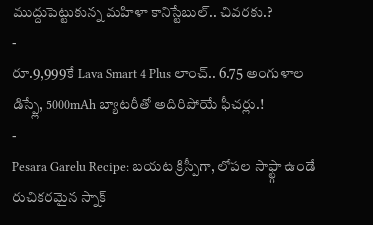ముద్దుపెట్టుకున్న మహిళా కానిస్టేబుల్.. చివరకు.?
-
రూ.9,999కే Lava Smart 4 Plus లాంచ్.. 6.75 అంగుళాల డిస్ప్లే, 5000mAh బ్యాటరీతో అదిరిపోయే ఫీచర్లు.!
-
Pesara Garelu Recipe: బయట క్రిస్పీగా, లోపల సాఫ్ట్గా ఉండే రుచికరమైన స్నాక్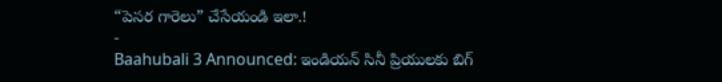“పెసర గారెలు” చేసేయండి ఇలా.!
-
Baahubali 3 Announced: ఇండియన్ సినీ ప్రియులకు బిగ్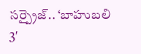సర్ప్రైజ్.. ‘బాహుబలి 3′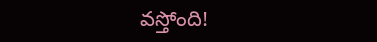వస్తోంది!